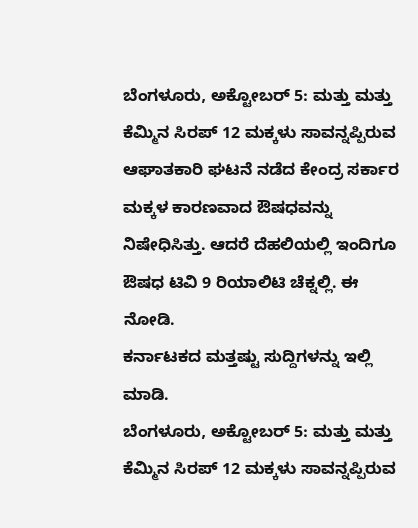ಬೆಂಗಳೂರು, ಅಕ್ಟೋಬರ್ 5: ಮತ್ತು ಮತ್ತು ಕೆಮ್ಮಿನ ಸಿರಪ್ 12 ಮಕ್ಕಳು ಸಾವನ್ನಪ್ಪಿರುವ ಆಘಾತಕಾರಿ ಘಟನೆ ನಡೆದ ಕೇಂದ್ರ ಸರ್ಕಾರ ಮಕ್ಕಳ ಕಾರಣವಾದ ಔಷಧವನ್ನು ನಿಷೇಧಿಸಿತ್ತು. ಆದರೆ ದೆಹಲಿಯಲ್ಲಿ ಇಂದಿಗೂ ಔಷಧ ಟಿವಿ 9 ರಿಯಾಲಿಟಿ ಚೆಕ್ನಲ್ಲಿ. ಈ ನೋಡಿ.
ಕರ್ನಾಟಕದ ಮತ್ತಷ್ಟು ಸುದ್ದಿಗಳನ್ನು ಇಲ್ಲಿ ಮಾಡಿ.
ಬೆಂಗಳೂರು, ಅಕ್ಟೋಬರ್ 5: ಮತ್ತು ಮತ್ತು ಕೆಮ್ಮಿನ ಸಿರಪ್ 12 ಮಕ್ಕಳು ಸಾವನ್ನಪ್ಪಿರುವ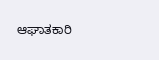ಆಘಾತಕಾರಿ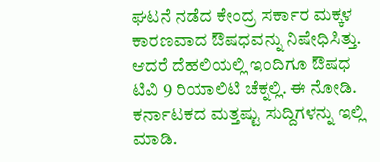ಘಟನೆ ನಡೆದ ಕೇಂದ್ರ ಸರ್ಕಾರ ಮಕ್ಕಳ ಕಾರಣವಾದ ಔಷಧವನ್ನು ನಿಷೇಧಿಸಿತ್ತು. ಆದರೆ ದೆಹಲಿಯಲ್ಲಿ ಇಂದಿಗೂ ಔಷಧ ಟಿವಿ 9 ರಿಯಾಲಿಟಿ ಚೆಕ್ನಲ್ಲಿ. ಈ ನೋಡಿ.
ಕರ್ನಾಟಕದ ಮತ್ತಷ್ಟು ಸುದ್ದಿಗಳನ್ನು ಇಲ್ಲಿ ಮಾಡಿ.